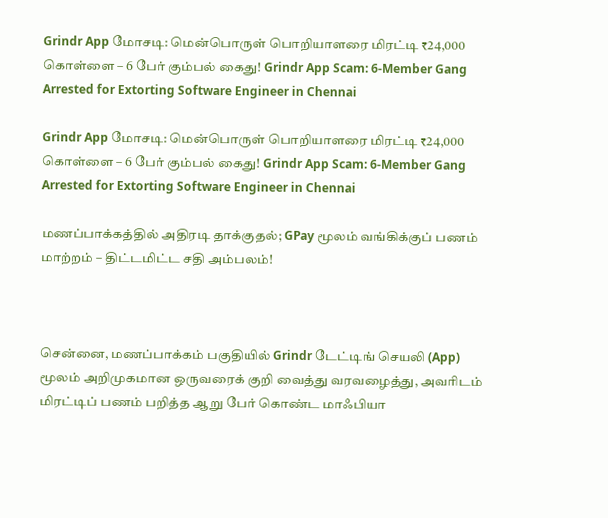Grindr App மோசடி: மென்பொருள் பொறியாளரை மிரட்டி ₹24,000 கொள்ளை – 6 பேர் கும்பல் கைது! Grindr App Scam: 6-Member Gang Arrested for Extorting Software Engineer in Chennai

Grindr App மோசடி: மென்பொருள் பொறியாளரை மிரட்டி ₹24,000 கொள்ளை – 6 பேர் கும்பல் கைது! Grindr App Scam: 6-Member Gang Arrested for Extorting Software Engineer in Chennai

மணப்பாக்கத்தில் அதிரடி தாக்குதல்; GPay மூலம் வங்கிக்குப் பணம் மாற்றம் – திட்டமிட்ட சதி அம்பலம்!



சென்னை, மணப்பாக்கம் பகுதியில் Grindr டேட்டிங் செயலி (App) மூலம் அறிமுகமான ஒருவரைக் குறி வைத்து வரவழைத்து, அவரிடம் மிரட்டிப் பணம் பறித்த ஆறு பேர் கொண்ட மாஃபியா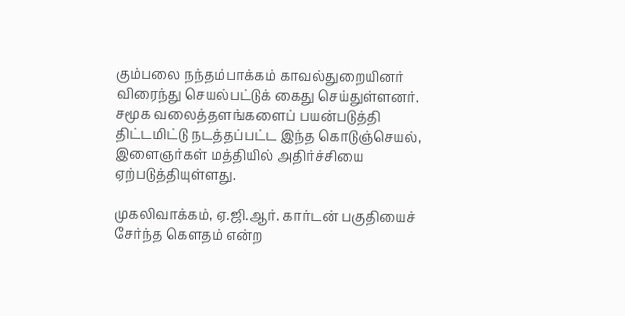கும்பலை நந்தம்பாக்கம் காவல்துறையினர் விரைந்து செயல்பட்டுக் கைது செய்துள்ளனர். சமூக வலைத்தளங்களைப் பயன்படுத்தி திட்டமிட்டு நடத்தப்பட்ட இந்த கொடுஞ்செயல், இளைஞர்கள் மத்தியில் அதிர்ச்சியை ஏற்படுத்தியுள்ளது.

முகலிவாக்கம், ஏ.ஜி.ஆர். கார்டன் பகுதியைச் சேர்ந்த கௌதம் என்ற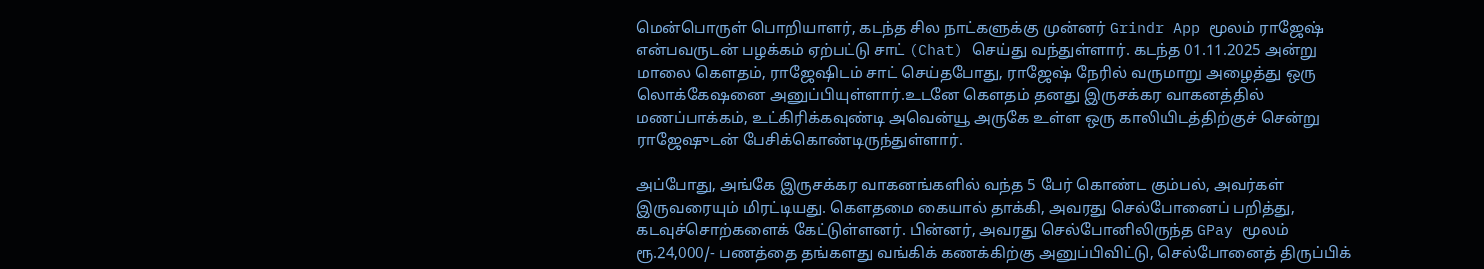மென்பொருள் பொறியாளர், கடந்த சில நாட்களுக்கு முன்னர் Grindr App மூலம் ராஜேஷ் என்பவருடன் பழக்கம் ஏற்பட்டு சாட் (Chat) செய்து வந்துள்ளார். கடந்த 01.11.2025 அன்று மாலை கௌதம், ராஜேஷிடம் சாட் செய்தபோது, ராஜேஷ் நேரில் வருமாறு அழைத்து ஒரு லொக்கேஷனை அனுப்பியுள்ளார்.உடனே கௌதம் தனது இருசக்கர வாகனத்தில் மணப்பாக்கம், உட்கிரிக்கவுண்டி அவென்யூ அருகே உள்ள ஒரு காலியிடத்திற்குச் சென்று ராஜேஷுடன் பேசிக்கொண்டிருந்துள்ளார்.

அப்போது, அங்கே இருசக்கர வாகனங்களில் வந்த 5 பேர் கொண்ட கும்பல், அவர்கள் இருவரையும் மிரட்டியது. கௌதமை கையால் தாக்கி, அவரது செல்போனைப் பறித்து, கடவுச்சொற்களைக் கேட்டுள்ளனர். பின்னர், அவரது செல்போனிலிருந்த GPay மூலம் ரூ.24,000/- பணத்தை தங்களது வங்கிக் கணக்கிற்கு அனுப்பிவிட்டு, செல்போனைத் திருப்பிக்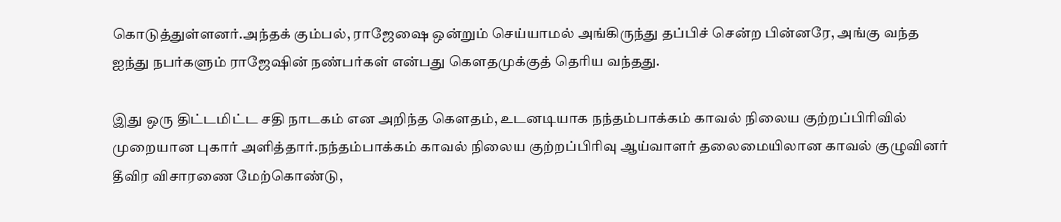கொடுத்துள்ளனர்.அந்தக் கும்பல், ராஜேஷை ஒன்றும் செய்யாமல் அங்கிருந்து தப்பிச் சென்ற பின்னரே, அங்கு வந்த ஐந்து நபர்களும் ராஜேஷின் நண்பர்கள் என்பது கௌதமுக்குத் தெரிய வந்தது.

இது ஒரு திட்டமிட்ட சதி நாடகம் என அறிந்த கௌதம், உடனடியாக நந்தம்பாக்கம் காவல் நிலைய குற்றப்பிரிவில் முறையான புகார் அளித்தார்.நந்தம்பாக்கம் காவல் நிலைய குற்றப்பிரிவு ஆய்வாளர் தலைமையிலான காவல் குழுவினர் தீவிர விசாரணை மேற்கொண்டு,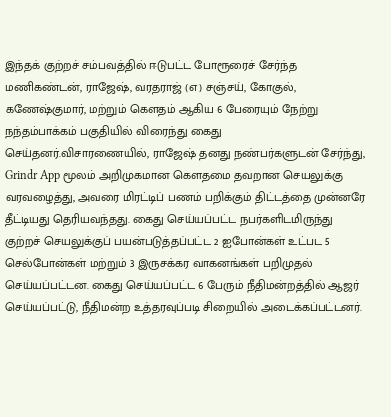இந்தக் குற்றச் சம்பவத்தில் ஈடுபட்ட போரூரைச் சேர்ந்த மணிகண்டன், ராஜேஷ், வரதராஜ் (எ) சஞ்சய், கோகுல், கணேஷ்குமார், மற்றும் கௌதம் ஆகிய 6 பேரையும் நேற்று நந்தம்பாக்கம் பகுதியில் விரைந்து கைது செய்தனர்.விசாரணையில், ராஜேஷ் தனது நண்பர்களுடன் சேர்ந்து, Grindr App மூலம் அறிமுகமான கௌதமை தவறான செயலுக்கு வரவழைத்து, அவரை மிரட்டிப் பணம் பறிக்கும் திட்டத்தை முன்னரே தீட்டியது தெரியவந்தது. கைது செய்யப்பட்ட நபர்களிடமிருந்து குற்றச் செயலுக்குப் பயன்படுத்தப்பட்ட 2 ஐபோன்கள் உட்பட 5 செல்போன்கள் மற்றும் 3 இருசக்கர வாகனங்கள் பறிமுதல் செய்யப்பட்டன. கைது செய்யப்பட்ட 6 பேரும் நீதிமன்றத்தில் ஆஜர் செய்யப்பட்டு, நீதிமன்ற உத்தரவுப்படி சிறையில் அடைக்கப்பட்டனர்.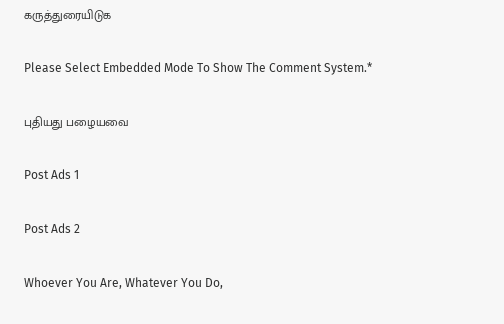கருத்துரையிடுக

Please Select Embedded Mode To Show The Comment System.*

புதியது பழையவை

Post Ads 1

Post Ads 2

Whoever You Are, Whatever You Do,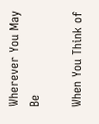Wherever You May Be

When You Think of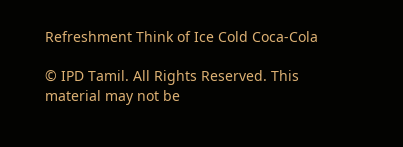Refreshment Think of Ice Cold Coca-Cola

© IPD Tamil. All Rights Reserved. This material may not be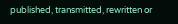published, transmitted, rewritten or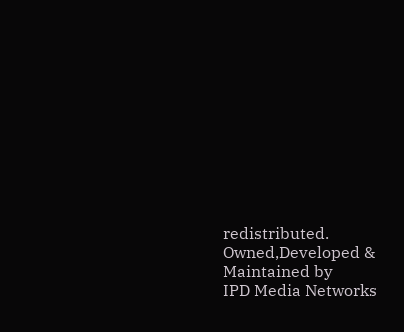redistributed.
Owned,Developed & Maintained by
IPD Media Networks